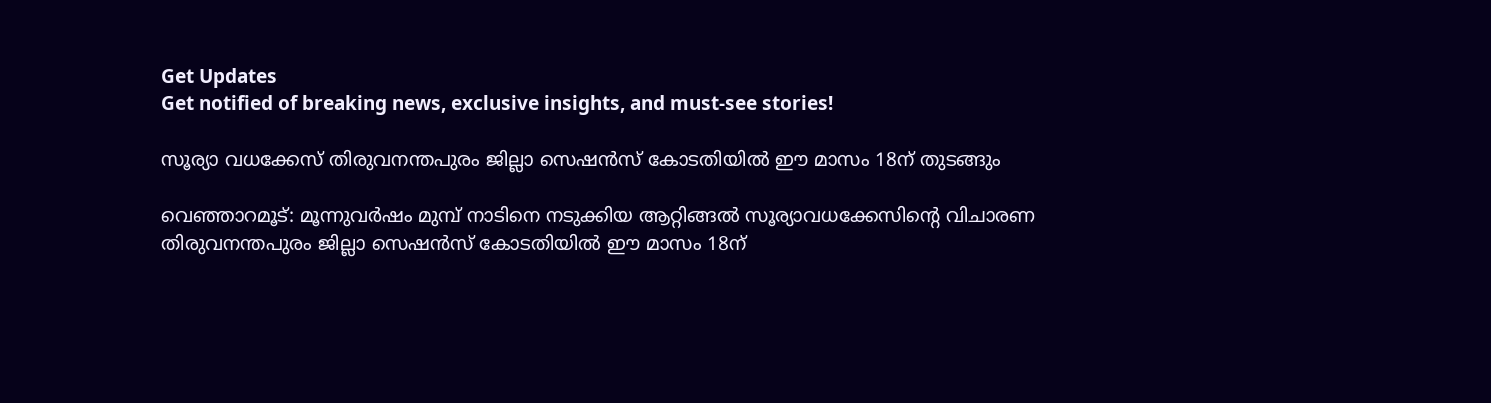Get Updates
Get notified of breaking news, exclusive insights, and must-see stories!

സൂര്യാ വധക്കേസ് തിരുവനന്തപുരം ജില്ലാ സെഷൻസ് കോടതിയിൽ ഈ മാസം 18ന് തുടങ്ങും

വെഞ്ഞാറമൂട്: മൂന്നുവർഷം മുമ്പ് നാടിനെ നടുക്കിയ ആറ്റിങ്ങൽ സൂര്യാവധക്കേസിന്റെ വിചാരണ തിരുവനന്തപുരം ജില്ലാ സെഷൻസ് കോടതിയിൽ ഈ മാസം 18ന്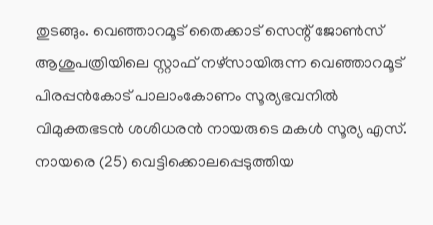തുടങ്ങും. വെഞ്ഞാറമൂട് തൈക്കാട് സെന്റ് ജോൺസ് ആശുപത്രിയിലെ സ്റ്റാഫ് നഴ്‌സായിരുന്ന വെഞ്ഞാറമൂട് പിരപ്പൻകോട് പാലാംകോണം സൂര്യഭവനിൽ വിമുക്തഭടൻ ശശിധരൻ നായരുടെ മകൾ സൂര്യ എസ്. നായരെ (25) വെട്ടിക്കൊലപ്പെടുത്തിയ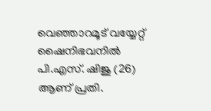വെഞ്ഞാറമൂട് വയ്യേറ്റ് ഷൈനിഭവനിൽ പി.എസ്. ഷിജു (26) ആണ് പ്രതി.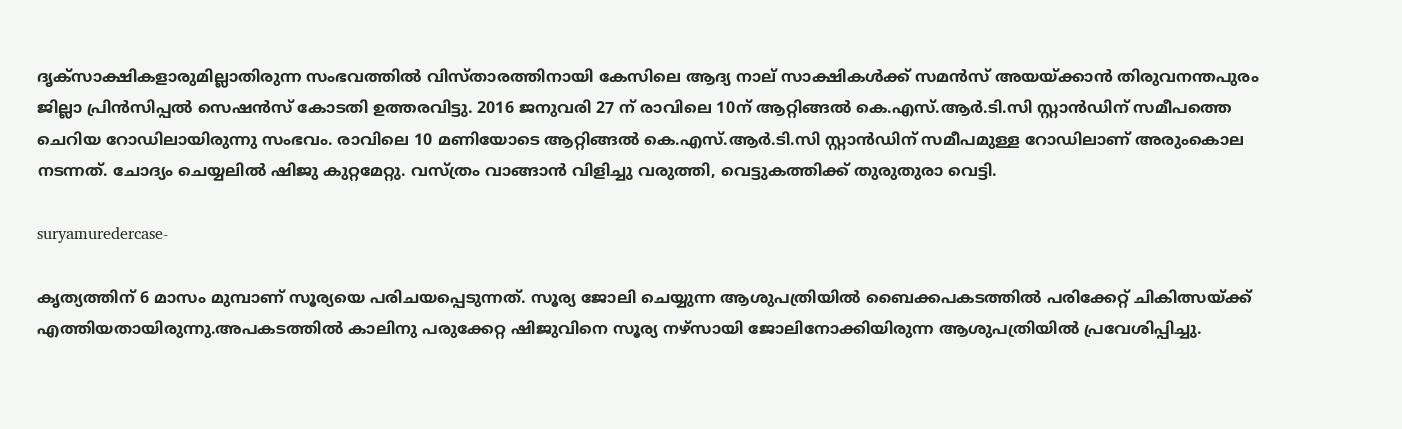ദൃക്‌‌സാക്ഷികളാരുമില്ലാതിരുന്ന സംഭവത്തിൽ വിസ്താരത്തിനായി കേസിലെ ആദ്യ നാല് സാക്ഷികൾക്ക് സമൻസ് അയയ്ക്കാൻ തിരുവനന്തപുരം ജില്ലാ പ്രിൻസിപ്പൽ സെഷൻസ് കോടതി ഉത്തരവിട്ടു. 2016 ജനുവരി 27 ന് രാവിലെ 10ന് ആറ്റിങ്ങൽ കെ.എസ്.ആർ.ടി.സി സ്റ്റാൻഡിന് സമീപത്തെ ചെറിയ റോഡിലായിരുന്നു സംഭവം. രാവിലെ 10 മണിയോടെ ആറ്റിങ്ങൽ കെ.എസ്.ആർ.ടി.സി സ്റ്റാൻഡിന് സമീപമുള്ള റോഡിലാണ് അരുംകൊല നടന്നത്. ചോദ്യം ചെയ്യലിൽ ഷിജു കുറ്റമേറ്റു. വസ്ത്രം വാങ്ങാൻ വിളിച്ചു വരുത്തി, വെട്ടുകത്തിക്ക് തുരുതുരാ വെട്ടി.

suryamuredercase-

കൃത്യത്തിന് 6 മാസം മുമ്പാണ് സൂര്യയെ പരിചയപ്പെടുന്നത്. സൂര്യ ജോലി ചെയ്യുന്ന ആശുപത്രിയിൽ ബൈക്കപകടത്തിൽ പരിക്കേറ്റ് ചികിത്സയ്ക്ക് എത്തിയതായിരുന്നു.അപകടത്തിൽ കാലിനു പരുക്കേറ്റ ഷിജുവിനെ സൂര്യ നഴ്‌സായി ജോലിനോക്കിയിരുന്ന ആശുപത്രിയിൽ പ്രവേശിപ്പിച്ചു.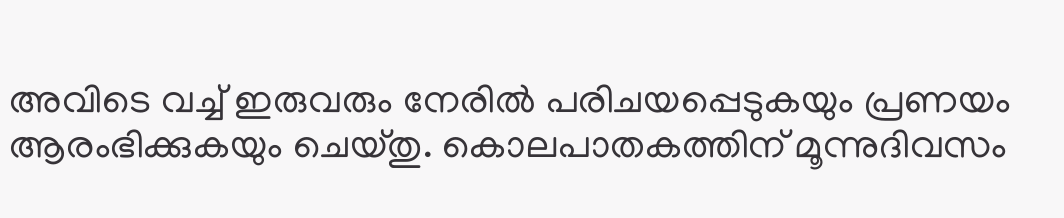അവിടെ വച്ച് ഇരുവരും നേരിൽ പരിചയപ്പെടുകയും പ്രണയം ആരംഭിക്കുകയും ചെയ്തു. കൊലപാതകത്തിന് മൂന്നുദിവസം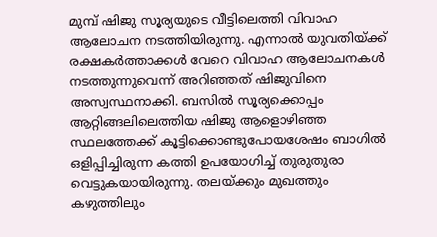മുമ്പ് ഷിജു സൂര്യയുടെ വീട്ടിലെത്തി വിവാഹ ആലോചന നടത്തിയിരുന്നു. എന്നാൽ യുവതിയ്ക്ക് രക്ഷകർത്താക്കൾ വേറെ വിവാഹ ആലോചനകൾ നടത്തുന്നുവെന്ന് അറിഞ്ഞത് ഷിജുവിനെ അസ്വസ്ഥനാക്കി. ബസിൽ സൂര്യക്കൊപ്പം ആറ്റിങ്ങലിലെത്തിയ ഷിജു ആളൊഴിഞ്ഞ സ്ഥലത്തേക്ക് കൂട്ടിക്കൊണ്ടുപോയശേഷം ബാഗിൽ ഒളിപ്പിച്ചിരുന്ന കത്തി ഉപയോഗിച്ച് തുരുതുരാ വെട്ടുകയായിരുന്നു. തലയ്ക്കും മുഖത്തും കഴുത്തിലും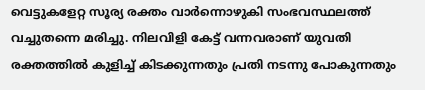വെട്ടുകളേറ്റ സൂര്യ രക്തം വാർന്നൊഴുകി സംഭവസ്ഥലത്ത് വച്ചുതന്നെ മരിച്ചു. നിലവിളി കേട്ട് വന്നവരാണ് യുവതി രക്തത്തിൽ കുളിച്ച്‌ കിടക്കുന്നതും പ്രതി നടന്നു പോകുന്നതും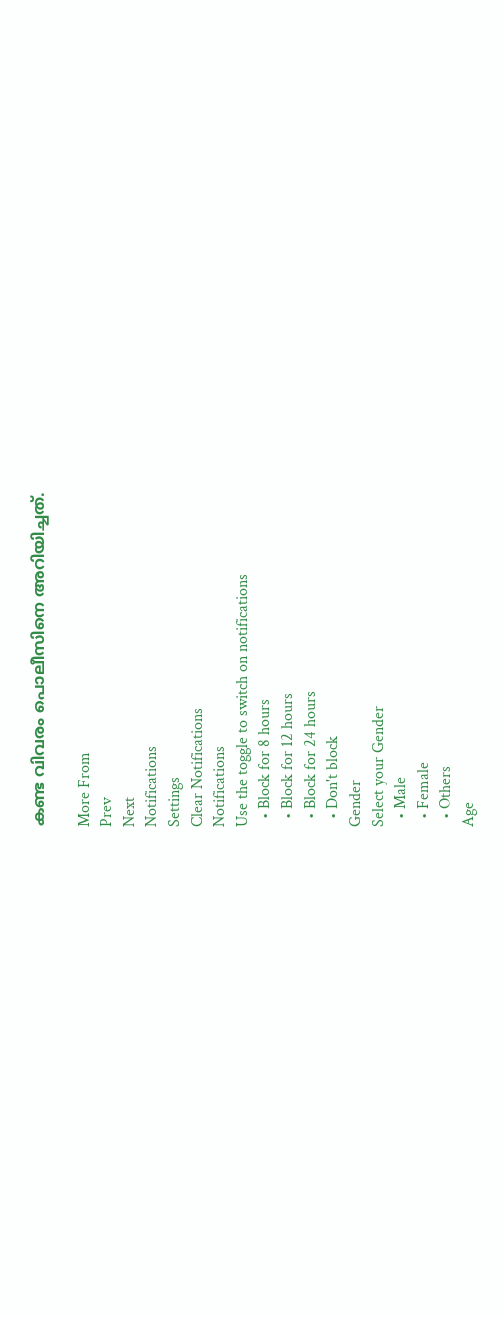കണ്ട വിവരം പൊലീസിനെ അറിയിച്ചത്.

More From
Prev
Next
Notifications
Settings
Clear Notifications
Notifications
Use the toggle to switch on notifications
  • Block for 8 hours
  • Block for 12 hours
  • Block for 24 hours
  • Don't block
Gender
Select your Gender
  • Male
  • Female
  • Others
Age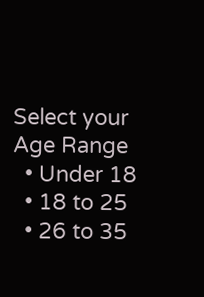Select your Age Range
  • Under 18
  • 18 to 25
  • 26 to 35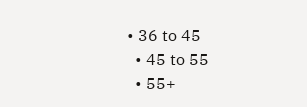• 36 to 45
  • 45 to 55
  • 55+